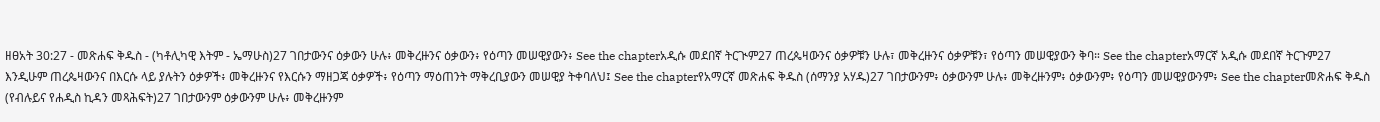ዘፀአት 30:27 - መጽሐፍ ቅዱስ - (ካቶሊካዊ እትም - ኤማሁስ)27 ገበታውንና ዕቃውን ሁሉ፥ መቅረዙንና ዕቃውን፥ የዕጣን መሠዊያውን፥ See the chapterአዲሱ መደበኛ ትርጒም27 ጠረጴዛውንና ዕቃዎቹን ሁሉ፣ መቅረዙንና ዕቃዎቹን፣ የዕጣን መሠዊያውን ቅባ። See the chapterአማርኛ አዲሱ መደበኛ ትርጉም27 እንዲሁም ጠረጴዛውንና በእርሱ ላይ ያሉትን ዕቃዎች፥ መቅረዙንና የእርሱን ማዘጋጃ ዕቃዎች፥ የዕጣን ማዕጠንት ማቅረቢያውን መሠዊያ ትቀባለህ፤ See the chapterየአማርኛ መጽሐፍ ቅዱስ (ሰማንያ አሃዱ)27 ገበታውንም፥ ዕቃውንም ሁሉ፥ መቅረዙንም፥ ዕቃውንም፥ የዕጣን መሠዊያውንም፥ See the chapterመጽሐፍ ቅዱስ (የብሉይና የሐዲስ ኪዳን መጻሕፍት)27 ገበታውንም ዕቃውንም ሁሉ፥ መቅረዙንም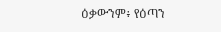ዕቃውንም፥ የዕጣን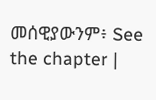መሰዊያውንም፥ See the chapter |